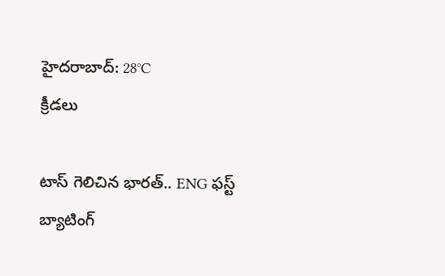హైదరాబాద్: 28°C
క్రీడలు

టాస్‌ గెలిచిన భారత్‌.. ENG ఫస్ట్‌ బ్యాటింగ్‌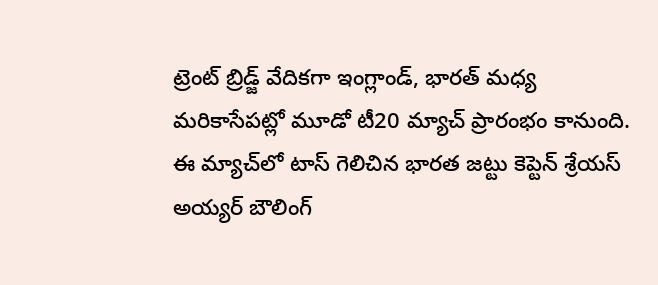ట్రెంట్‌ బ్రిడ్జ్‌ వేదికగా ఇంగ్లాండ్‌, భారత్‌ మధ్య మరికాసేపట్లో మూడో టీ20 మ్యాచ్‌ ప్రారంభం కానుంది. ఈ మ్యాచ్‌లో టాస్‌ గెలిచిన భారత జట్టు కెప్టెన్ శ్రేయస్ అయ్యర్ బౌలింగ్‌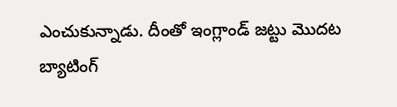ఎంచుకున్నాడు. దీంతో ఇంగ్లాండ్ జట్టు మొదట బ్యాటింగ్‌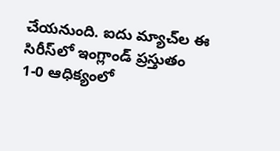చేయనుంది. ఐదు మ్యాచ్‌ల ఈ సిరీస్‌లో ఇంగ్లాండ్ ప్రస్తుతం 1-0 ఆధిక్యంలో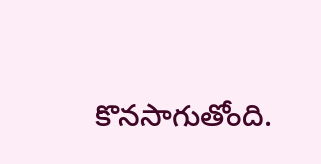కొనసాగుతోంది.